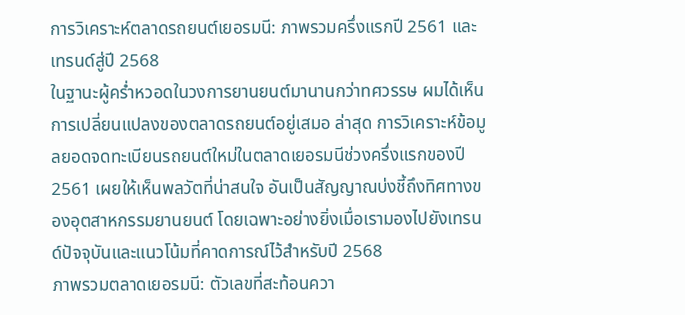การวิเคราะห์ตลาดรถยนต์เยอรมนี: ภาพรวมครึ่งแรกปี 2561 และเทรนด์สู่ปี 2568
ในฐานะผู้คร่ำหวอดในวงการยานยนต์มานานกว่าทศวรรษ ผมได้เห็นการเปลี่ยนแปลงของตลาดรถยนต์อยู่เสมอ ล่าสุด การวิเคราะห์ข้อมูลยอดจดทะเบียนรถยนต์ใหม่ในตลาดเยอรมนีช่วงครึ่งแรกของปี 2561 เผยให้เห็นพลวัตที่น่าสนใจ อันเป็นสัญญาณบ่งชี้ถึงทิศทางของอุตสาหกรรมยานยนต์ โดยเฉพาะอย่างยิ่งเมื่อเรามองไปยังเทรนด์ปัจจุบันและแนวโน้มที่คาดการณ์ไว้สำหรับปี 2568
ภาพรวมตลาดเยอรมนี: ตัวเลขที่สะท้อนควา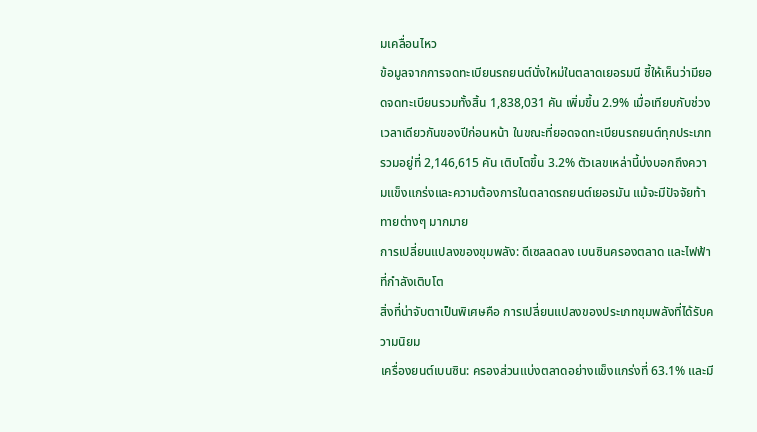มเคลื่อนไหว
ข้อมูลจากการจดทะเบียนรถยนต์นั่งใหม่ในตลาดเยอรมนี ชี้ให้เห็นว่ามียอดจดทะเบียนรวมทั้งสิ้น 1,838,031 คัน เพิ่มขึ้น 2.9% เมื่อเทียบกับช่วงเวลาเดียวกันของปีก่อนหน้า ในขณะที่ยอดจดทะเบียนรถยนต์ทุกประเภทรวมอยู่ที่ 2,146,615 คัน เติบโตขึ้น 3.2% ตัวเลขเหล่านี้บ่งบอกถึงความแข็งแกร่งและความต้องการในตลาดรถยนต์เยอรมัน แม้จะมีปัจจัยท้าทายต่างๆ มากมาย
การเปลี่ยนแปลงของขุมพลัง: ดีเซลลดลง เบนซินครองตลาด และไฟฟ้าที่กำลังเติบโต
สิ่งที่น่าจับตาเป็นพิเศษคือ การเปลี่ยนแปลงของประเภทขุมพลังที่ได้รับความนิยม
เครื่องยนต์เบนซิน: ครองส่วนแบ่งตลาดอย่างแข็งแกร่งที่ 63.1% และมี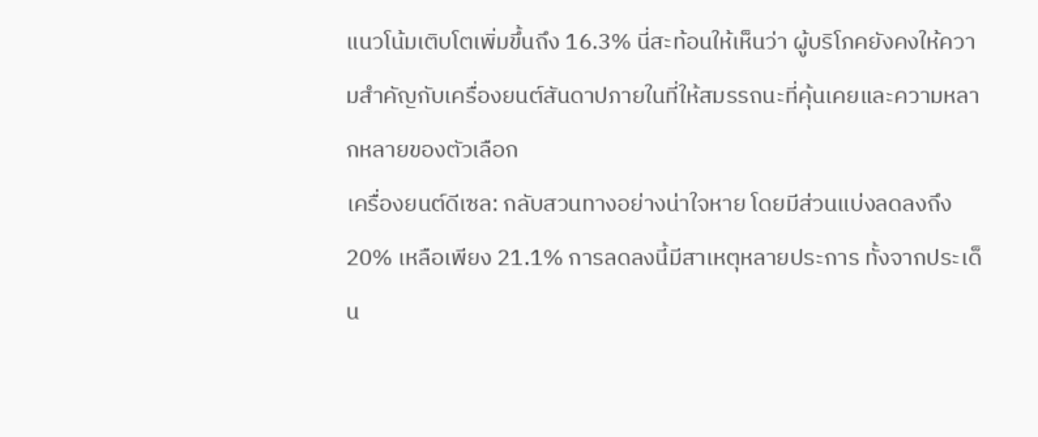แนวโน้มเติบโตเพิ่มขึ้นถึง 16.3% นี่สะท้อนให้เห็นว่า ผู้บริโภคยังคงให้ความสำคัญกับเครื่องยนต์สันดาปภายในที่ให้สมรรถนะที่คุ้นเคยและความหลากหลายของตัวเลือก
เครื่องยนต์ดีเซล: กลับสวนทางอย่างน่าใจหาย โดยมีส่วนแบ่งลดลงถึง 20% เหลือเพียง 21.1% การลดลงนี้มีสาเหตุหลายประการ ทั้งจากประเด็น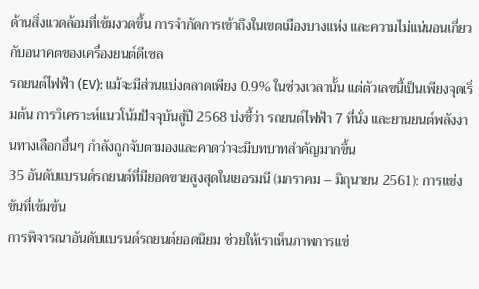ด้านสิ่งแวดล้อมที่เข้มงวดขึ้น การจำกัดการเข้าถึงในเขตเมืองบางแห่ง และความไม่แน่นอนเกี่ยวกับอนาคตของเครื่องยนต์ดีเซล
รถยนต์ไฟฟ้า (EV): แม้จะมีส่วนแบ่งตลาดเพียง 0.9% ในช่วงเวลานั้น แต่ตัวเลขนี้เป็นเพียงจุดเริ่มต้น การวิเคราะห์แนวโน้มปัจจุบันสู่ปี 2568 บ่งชี้ว่า รถยนต์ไฟฟ้า 7 ที่นั่ง และยานยนต์พลังงานทางเลือกอื่นๆ กำลังถูกจับตามองและคาดว่าจะมีบทบาทสำคัญมากขึ้น
35 อันดับแบรนด์รถยนต์ที่มียอดขายสูงสุดในเยอรมนี (มกราคม – มิถุนายน 2561): การแข่งขันที่เข้มข้น
การพิจารณาอันดับแบรนด์รถยนต์ยอดนิยม ช่วยให้เราเห็นภาพการแข่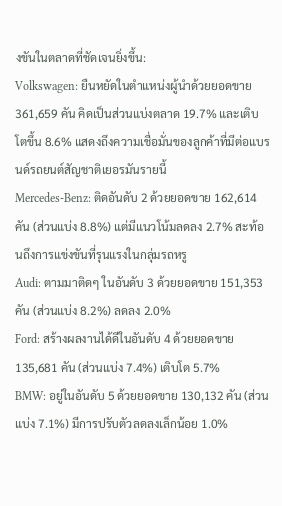งขันในตลาดที่ชัดเจนยิ่งขึ้น:
Volkswagen: ยืนหยัดในตำแหน่งผู้นำด้วยยอดขาย 361,659 คัน คิดเป็นส่วนแบ่งตลาด 19.7% และเติบโตขึ้น 8.6% แสดงถึงความเชื่อมั่นของลูกค้าที่มีต่อแบรนด์รถยนต์สัญชาติเยอรมันรายนี้
Mercedes-Benz: ติดอันดับ 2 ด้วยยอดขาย 162,614 คัน (ส่วนแบ่ง 8.8%) แต่มีแนวโน้มลดลง 2.7% สะท้อนถึงการแข่งขันที่รุนแรงในกลุ่มรถหรู
Audi: ตามมาติดๆ ในอันดับ 3 ด้วยยอดขาย 151,353 คัน (ส่วนแบ่ง 8.2%) ลดลง 2.0%
Ford: สร้างผลงานได้ดีในอันดับ 4 ด้วยยอดขาย 135,681 คัน (ส่วนแบ่ง 7.4%) เติบโต 5.7%
BMW: อยู่ในอันดับ 5 ด้วยยอดขาย 130,132 คัน (ส่วนแบ่ง 7.1%) มีการปรับตัวลดลงเล็กน้อย 1.0%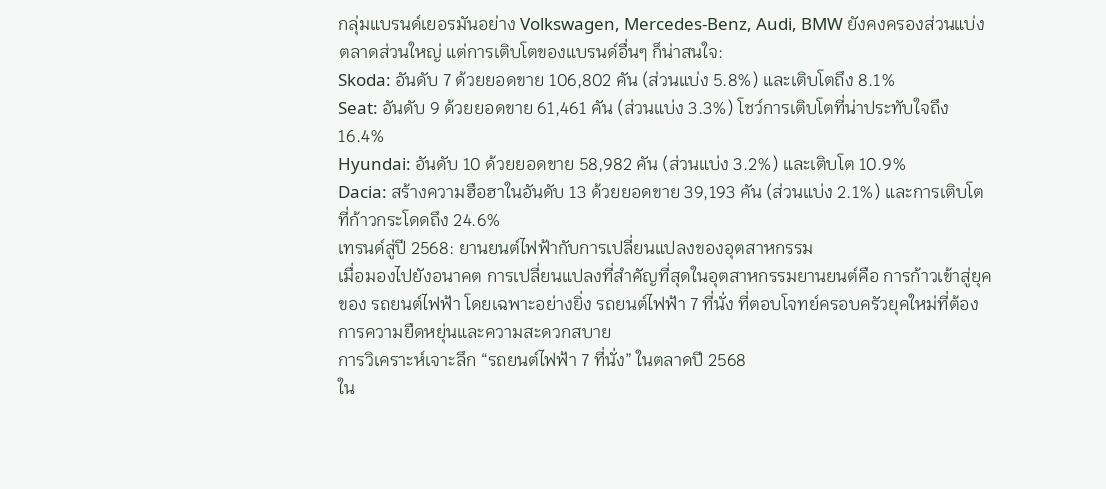กลุ่มแบรนด์เยอรมันอย่าง Volkswagen, Mercedes-Benz, Audi, BMW ยังคงครองส่วนแบ่งตลาดส่วนใหญ่ แต่การเติบโตของแบรนด์อื่นๆ ก็น่าสนใจ:
Skoda: อันดับ 7 ด้วยยอดขาย 106,802 คัน (ส่วนแบ่ง 5.8%) และเติบโตถึง 8.1%
Seat: อันดับ 9 ด้วยยอดขาย 61,461 คัน (ส่วนแบ่ง 3.3%) โชว์การเติบโตที่น่าประทับใจถึง 16.4%
Hyundai: อันดับ 10 ด้วยยอดขาย 58,982 คัน (ส่วนแบ่ง 3.2%) และเติบโต 10.9%
Dacia: สร้างความฮือฮาในอันดับ 13 ด้วยยอดขาย 39,193 คัน (ส่วนแบ่ง 2.1%) และการเติบโตที่ก้าวกระโดดถึง 24.6%
เทรนด์สู่ปี 2568: ยานยนต์ไฟฟ้ากับการเปลี่ยนแปลงของอุตสาหกรรม
เมื่อมองไปยังอนาคต การเปลี่ยนแปลงที่สำคัญที่สุดในอุตสาหกรรมยานยนต์คือ การก้าวเข้าสู่ยุคของ รถยนต์ไฟฟ้า โดยเฉพาะอย่างยิ่ง รถยนต์ไฟฟ้า 7 ที่นั่ง ที่ตอบโจทย์ครอบครัวยุคใหม่ที่ต้องการความยืดหยุ่นและความสะดวกสบาย
การวิเคราะห์เจาะลึก “รถยนต์ไฟฟ้า 7 ที่นั่ง” ในตลาดปี 2568
ใน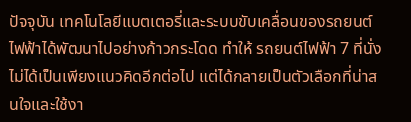ปัจจุบัน เทคโนโลยีแบตเตอรี่และระบบขับเคลื่อนของรถยนต์ไฟฟ้าได้พัฒนาไปอย่างก้าวกระโดด ทำให้ รถยนต์ไฟฟ้า 7 ที่นั่ง ไม่ได้เป็นเพียงแนวคิดอีกต่อไป แต่ได้กลายเป็นตัวเลือกที่น่าสนใจและใช้งา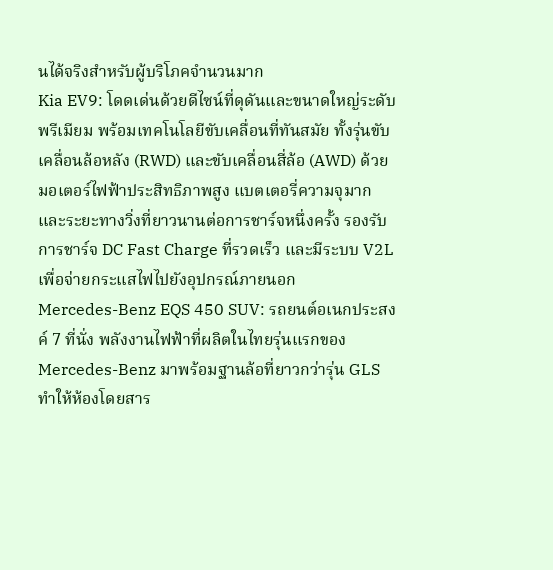นได้จริงสำหรับผู้บริโภคจำนวนมาก
Kia EV9: โดดเด่นด้วยดีไซน์ที่ดุดันและขนาดใหญ่ระดับพรีเมียม พร้อมเทคโนโลยีขับเคลื่อนที่ทันสมัย ทั้งรุ่นขับเคลื่อนล้อหลัง (RWD) และขับเคลื่อนสี่ล้อ (AWD) ด้วยมอเตอร์ไฟฟ้าประสิทธิภาพสูง แบตเตอรี่ความจุมาก และระยะทางวิ่งที่ยาวนานต่อการชาร์จหนึ่งครั้ง รองรับการชาร์จ DC Fast Charge ที่รวดเร็ว และมีระบบ V2L เพื่อจ่ายกระแสไฟไปยังอุปกรณ์ภายนอก
Mercedes-Benz EQS 450 SUV: รถยนต์อเนกประสงค์ 7 ที่นั่ง พลังงานไฟฟ้าที่ผลิตในไทยรุ่นแรกของ Mercedes-Benz มาพร้อมฐานล้อที่ยาวกว่ารุ่น GLS ทำให้ห้องโดยสาร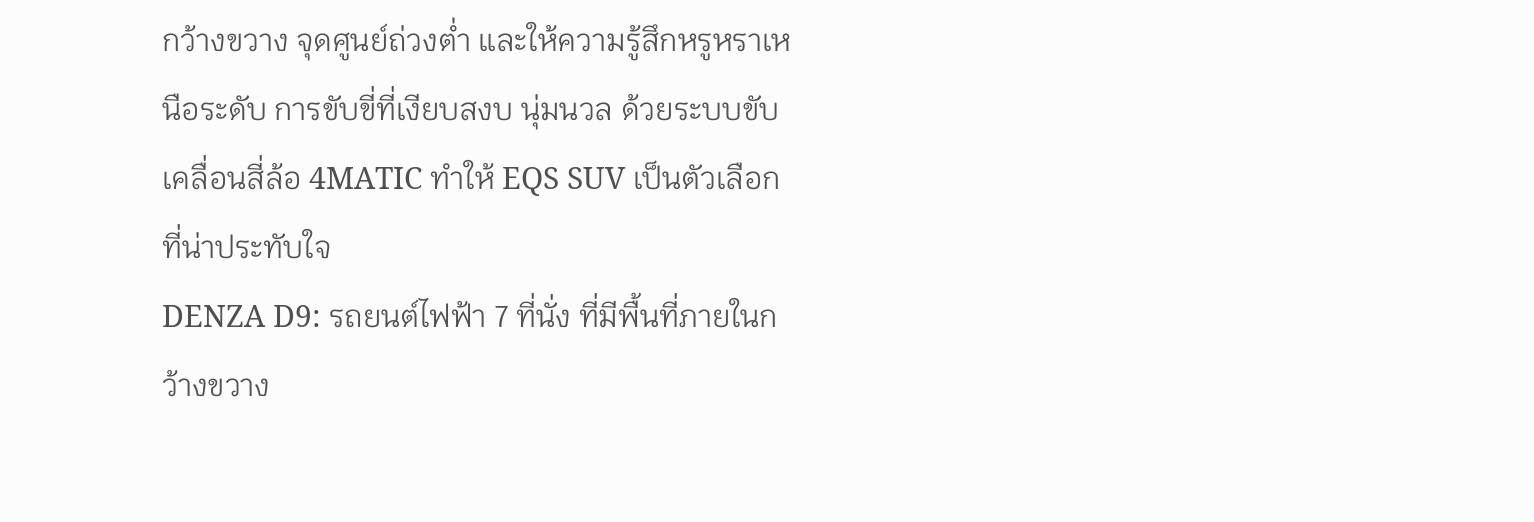กว้างขวาง จุดศูนย์ถ่วงต่ำ และให้ความรู้สึกหรูหราเหนือระดับ การขับขี่ที่เงียบสงบ นุ่มนวล ด้วยระบบขับเคลื่อนสี่ล้อ 4MATIC ทำให้ EQS SUV เป็นตัวเลือกที่น่าประทับใจ
DENZA D9: รถยนต์ไฟฟ้า 7 ที่นั่ง ที่มีพื้นที่ภายในกว้างขวาง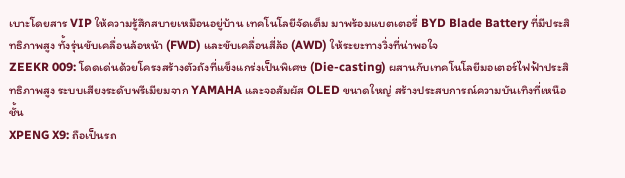เบาะโดยสาร VIP ให้ความรู้สึกสบายเหมือนอยู่บ้าน เทคโนโลยีจัดเต็ม มาพร้อมแบตเตอรี่ BYD Blade Battery ที่มีประสิทธิภาพสูง ทั้งรุ่นขับเคลื่อนล้อหน้า (FWD) และขับเคลื่อนสี่ล้อ (AWD) ให้ระยะทางวิ่งที่น่าพอใจ
ZEEKR 009: โดดเด่นด้วยโครงสร้างตัวถังที่แข็งแกร่งเป็นพิเศษ (Die-casting) ผสานกับเทคโนโลยีมอเตอร์ไฟฟ้าประสิทธิภาพสูง ระบบเสียงระดับพรีเมียมจาก YAMAHA และจอสัมผัส OLED ขนาดใหญ่ สร้างประสบการณ์ความบันเทิงที่เหนือชั้น
XPENG X9: ถือเป็นรถ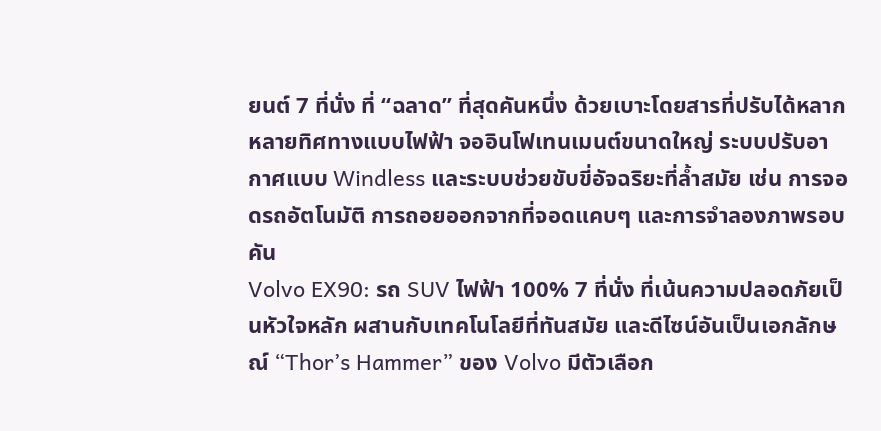ยนต์ 7 ที่นั่ง ที่ “ฉลาด” ที่สุดคันหนึ่ง ด้วยเบาะโดยสารที่ปรับได้หลากหลายทิศทางแบบไฟฟ้า จออินโฟเทนเมนต์ขนาดใหญ่ ระบบปรับอากาศแบบ Windless และระบบช่วยขับขี่อัจฉริยะที่ล้ำสมัย เช่น การจอดรถอัตโนมัติ การถอยออกจากที่จอดแคบๆ และการจำลองภาพรอบคัน
Volvo EX90: รถ SUV ไฟฟ้า 100% 7 ที่นั่ง ที่เน้นความปลอดภัยเป็นหัวใจหลัก ผสานกับเทคโนโลยีที่ทันสมัย และดีไซน์อันเป็นเอกลักษณ์ “Thor’s Hammer” ของ Volvo มีตัวเลือก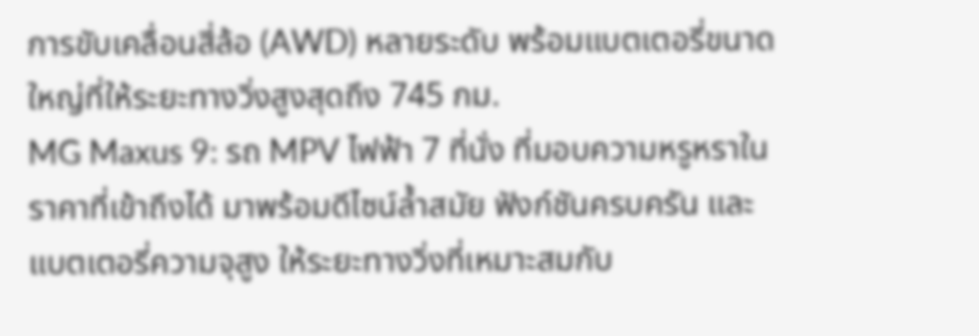การขับเคลื่อนสี่ล้อ (AWD) หลายระดับ พร้อมแบตเตอรี่ขนาดใหญ่ที่ให้ระยะทางวิ่งสูงสุดถึง 745 กม.
MG Maxus 9: รถ MPV ไฟฟ้า 7 ที่นั่ง ที่มอบความหรูหราในราคาที่เข้าถึงได้ มาพร้อมดีไซน์ล้ำสมัย ฟังก์ชันครบครัน และแบตเตอรี่ความจุสูง ให้ระยะทางวิ่งที่เหมาะสมกับ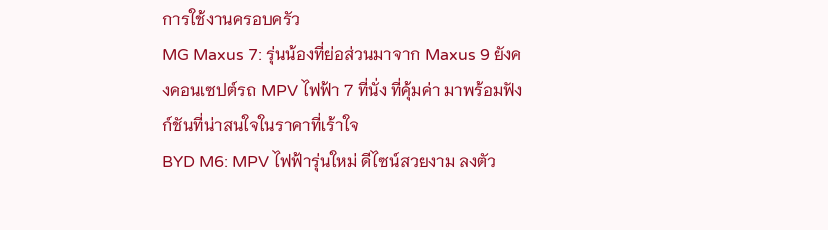การใช้งานครอบครัว
MG Maxus 7: รุ่นน้องที่ย่อส่วนมาจาก Maxus 9 ยังคงคอนเซปต์รถ MPV ไฟฟ้า 7 ที่นั่ง ที่คุ้มค่า มาพร้อมฟังก์ชันที่น่าสนใจในราคาที่เร้าใจ
BYD M6: MPV ไฟฟ้ารุ่นใหม่ ดีไซน์สวยงาม ลงตัว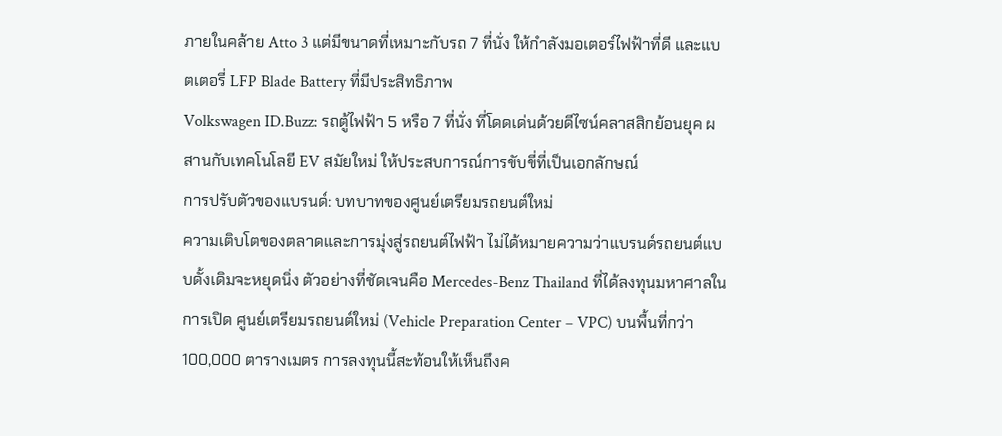ภายในคล้าย Atto 3 แต่มีขนาดที่เหมาะกับรถ 7 ที่นั่ง ให้กำลังมอเตอร์ไฟฟ้าที่ดี และแบตเตอรี่ LFP Blade Battery ที่มีประสิทธิภาพ
Volkswagen ID.Buzz: รถตู้ไฟฟ้า 5 หรือ 7 ที่นั่ง ที่โดดเด่นด้วยดีไซน์คลาสสิกย้อนยุค ผสานกับเทคโนโลยี EV สมัยใหม่ ให้ประสบการณ์การขับขี่ที่เป็นเอกลักษณ์
การปรับตัวของแบรนด์: บทบาทของศูนย์เตรียมรถยนต์ใหม่
ความเติบโตของตลาดและการมุ่งสู่รถยนต์ไฟฟ้า ไม่ได้หมายความว่าแบรนด์รถยนต์แบบดั้งเดิมจะหยุดนิ่ง ตัวอย่างที่ชัดเจนคือ Mercedes-Benz Thailand ที่ได้ลงทุนมหาศาลในการเปิด ศูนย์เตรียมรถยนต์ใหม่ (Vehicle Preparation Center – VPC) บนพื้นที่กว่า 100,000 ตารางเมตร การลงทุนนี้สะท้อนให้เห็นถึงค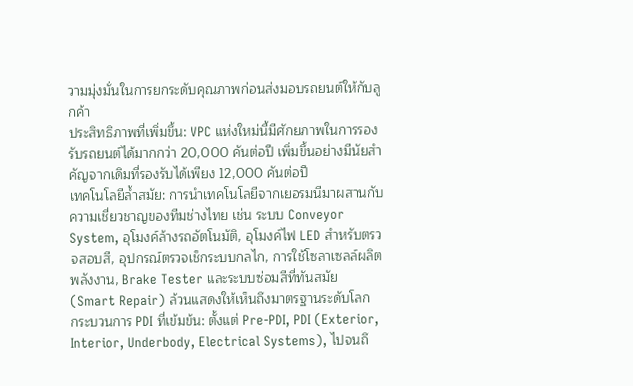วามมุ่งมั่นในการยกระดับคุณภาพก่อนส่งมอบรถยนต์ให้กับลูกค้า
ประสิทธิภาพที่เพิ่มขึ้น: VPC แห่งใหม่นี้มีศักยภาพในการรองรับรถยนต์ได้มากกว่า 20,000 คันต่อปี เพิ่มขึ้นอย่างมีนัยสำคัญจากเดิมที่รองรับได้เพียง 12,000 คันต่อปี
เทคโนโลยีล้ำสมัย: การนำเทคโนโลยีจากเยอรมนีมาผสานกับความเชี่ยวชาญของทีมช่างไทย เช่น ระบบ Conveyor System, อุโมงค์ล้างรถอัตโนมัติ, อุโมงค์ไฟ LED สำหรับตรวจสอบสี, อุปกรณ์ตรวจเช็กระบบกลไก, การใช้โซลาเซลล์ผลิตพลังงาน, Brake Tester และระบบซ่อมสีที่ทันสมัย (Smart Repair) ล้วนแสดงให้เห็นถึงมาตรฐานระดับโลก
กระบวนการ PDI ที่เข้มข้น: ตั้งแต่ Pre-PDI, PDI (Exterior, Interior, Underbody, Electrical Systems), ไปจนถึ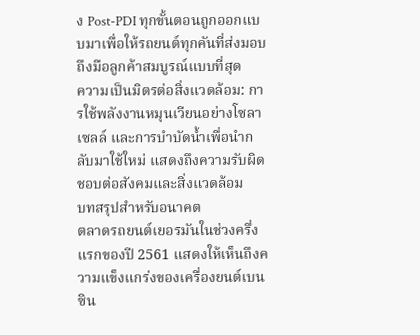ง Post-PDI ทุกขั้นตอนถูกออกแบบมาเพื่อให้รถยนต์ทุกคันที่ส่งมอบถึงมือลูกค้าสมบูรณ์แบบที่สุด
ความเป็นมิตรต่อสิ่งแวดล้อม: การใช้พลังงานหมุนเวียนอย่างโซลาเซลล์ และการบำบัดน้ำเพื่อนำกลับมาใช้ใหม่ แสดงถึงความรับผิดชอบต่อสังคมและสิ่งแวดล้อม
บทสรุปสำหรับอนาคต
ตลาดรถยนต์เยอรมันในช่วงครึ่งแรกของปี 2561 แสดงให้เห็นถึงความแข็งแกร่งของเครื่องยนต์เบนซิน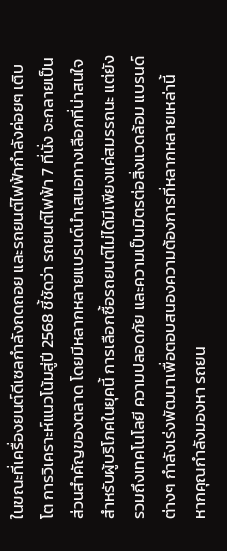ในขณะที่เครื่องยนต์ดีเซลกำลังถดถอย และรถยนต์ไฟฟ้ากำลังค่อยๆ เติบโต การวิเคราะห์แนวโน้มสู่ปี 2568 ชี้ชัดว่า รถยนต์ไฟฟ้า 7 ที่นั่ง จะกลายเป็นส่วนสำคัญของตลาด โดยมีหลากหลายแบรนด์นำเสนอทางเลือกที่น่าสนใจ
สำหรับผู้บริโภคในยุคนี้ การเลือกซื้อรถยนต์ไม่ได้มีเพียงแค่สมรรถนะ แต่ยังรวมถึงเทคโนโลยี ความปลอดภัย และความเป็นมิตรต่อสิ่งแวดล้อม แบรนด์ต่างๆ กำลังเร่งพัฒนาเพื่อตอบสนองความต้องการที่หลากหลายเหล่านี้
หากคุณกำลังมองหา รถยน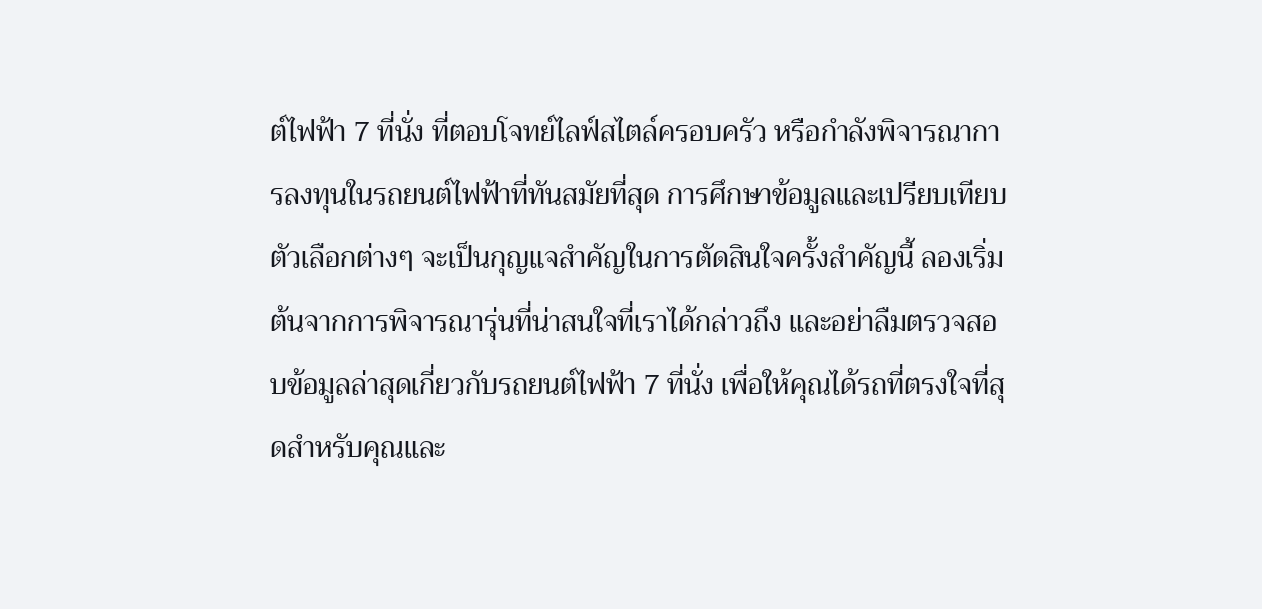ต์ไฟฟ้า 7 ที่นั่ง ที่ตอบโจทย์ไลฟ์สไตล์ครอบครัว หรือกำลังพิจารณาการลงทุนในรถยนต์ไฟฟ้าที่ทันสมัยที่สุด การศึกษาข้อมูลและเปรียบเทียบตัวเลือกต่างๆ จะเป็นกุญแจสำคัญในการตัดสินใจครั้งสำคัญนี้ ลองเริ่มต้นจากการพิจารณารุ่นที่น่าสนใจที่เราได้กล่าวถึง และอย่าลืมตรวจสอบข้อมูลล่าสุดเกี่ยวกับรถยนต์ไฟฟ้า 7 ที่นั่ง เพื่อให้คุณได้รถที่ตรงใจที่สุดสำหรับคุณและ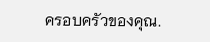ครอบครัวของคุณ.